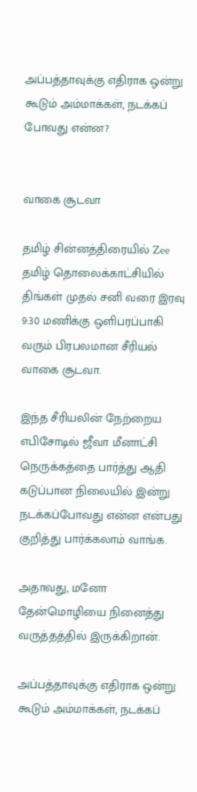அப்பத்தாவுக்கு எதிராக ஒன்று கூடும் அம்மாக்கள், நடக்கப் போவது என்ன?


வாகை சூடவா

தமிழ் சின்னத்திரையில் Zee தமிழ் தொலைக்காட்சியில் திங்கள் முதல் சனி வரை இரவு 9:30 மணிக்கு ஒளிபரப்பாகி வரும் பிரபலமான சீரியல் வாகை சூடவா.

இந்த சீரியலின் நேற்றைய எபிசோடில் ஜீவா மீனாட்சி நெருக்கத்தை பார்த்து ஆதி கடுப்பான நிலையில் இன்று நடக்கப்போவது என்ன என்பது குறித்து பார்க்கலாம் வாங்க.

அதாவது, மனோ தேன்மொழியை நினைத்து வருத்தத்தில் இருக்கிறான்.

அப்பத்தாவுக்கு எதிராக ஒன்று கூடும் அம்மாக்கள், நடக்கப்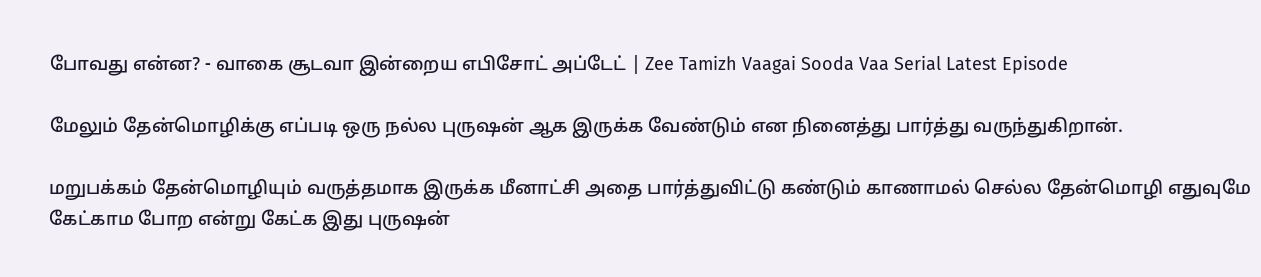போவது என்ன? - வாகை சூடவா இன்றைய எபிசோட் அப்டேட் | Zee Tamizh Vaagai Sooda Vaa Serial Latest Episode

மேலும் தேன்மொழிக்கு எப்படி ஒரு நல்ல புருஷன் ஆக இருக்க வேண்டும் என நினைத்து பார்த்து வருந்துகிறான்.

மறுபக்கம் தேன்மொழியும் வருத்தமாக இருக்க மீனாட்சி அதை பார்த்துவிட்டு கண்டும் காணாமல் செல்ல தேன்மொழி எதுவுமே கேட்காம போற என்று கேட்க இது புருஷன்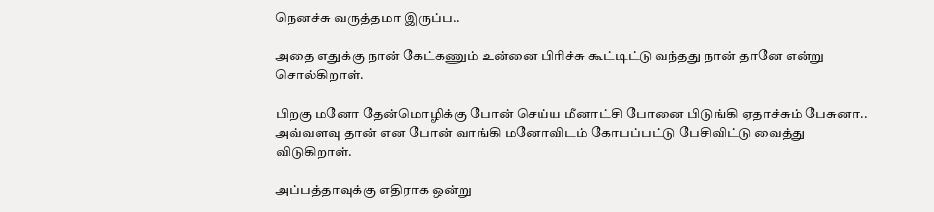நெனச்சு வருத்தமா இருப்ப..

அதை எதுக்கு நான் கேட்கணும் உன்னை பிரிச்சு கூட்டிட்டு வந்தது நான் தானே என்று சொல்கிறாள்.

பிறகு மனோ தேன்மொழிக்கு போன் செய்ய மீனாட்சி போனை பிடுங்கி ஏதாச்சும் பேசுனா.. அவ்வளவு தான் என போன் வாங்கி மனோவிடம் கோபப்பட்டு பேசிவிட்டு வைத்து விடுகிறாள்.

அப்பத்தாவுக்கு எதிராக ஒன்று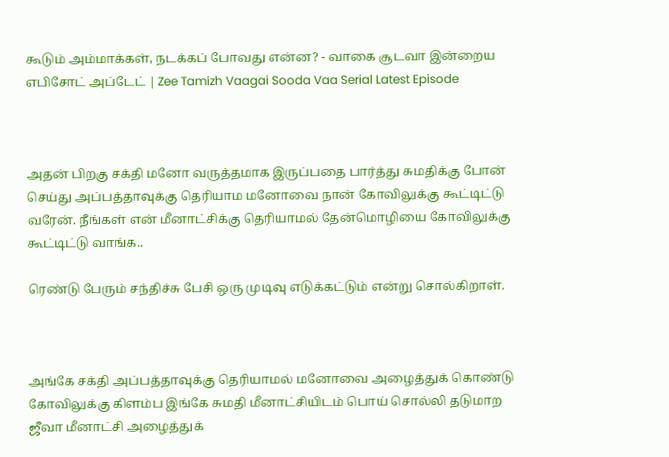கூடும் அம்மாக்கள், நடக்கப் போவது என்ன? - வாகை சூடவா இன்றைய எபிசோட் அப்டேட் | Zee Tamizh Vaagai Sooda Vaa Serial Latest Episode



அதன் பிறகு சக்தி மனோ வருத்தமாக இருப்பதை பார்த்து சுமதிக்கு போன் செய்து அப்பத்தாவுக்கு தெரியாம மனோவை நான் கோவிலுக்கு கூட்டிட்டு வரேன். நீங்கள் என் மீனாட்சிக்கு தெரியாமல் தேன்மொழியை கோவிலுக்கு கூட்டிட்டு வாங்க..

ரெண்டு பேரும் சந்திச்சு பேசி ஒரு முடிவு எடுக்கட்டும் என்று சொல்கிறாள்.



அங்கே சக்தி அப்பத்தாவுக்கு தெரியாமல் மனோவை அழைத்துக் கொண்டு கோவிலுக்கு கிளம்ப இங்கே சுமதி மீனாட்சியிடம் பொய் சொல்லி தடுமாற ஜீவா மீனாட்சி அழைத்துக்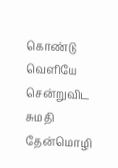கொண்டு வெளியே சென்றுவிட சுமதி தேன்மொழி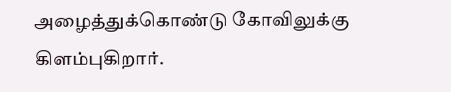அழைத்துக்கொண்டு கோவிலுக்கு கிளம்புகிறார்.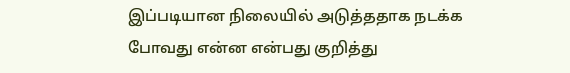இப்படியான நிலையில் அடுத்ததாக நடக்க போவது என்ன என்பது குறித்து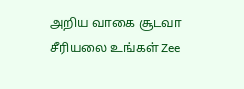அறிய வாகை சூடவா சீரியலை உங்கள் Zee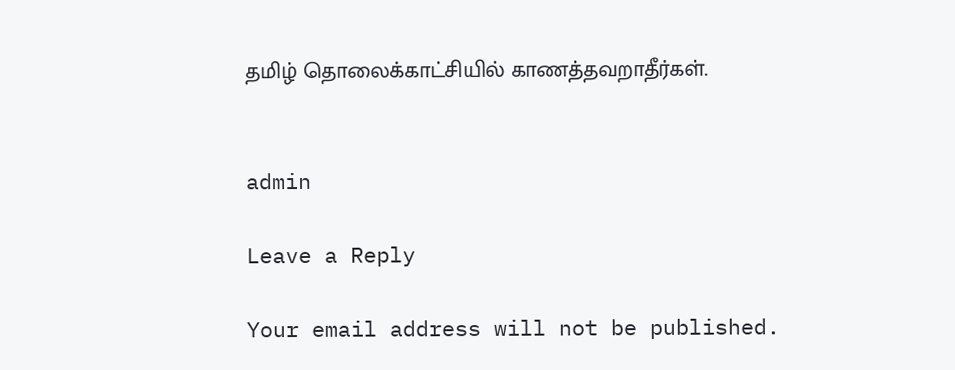தமிழ் தொலைக்காட்சியில் காணத்தவறாதீர்கள்.


admin

Leave a Reply

Your email address will not be published.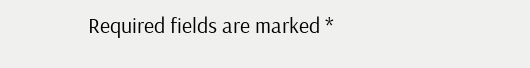Required fields are marked *